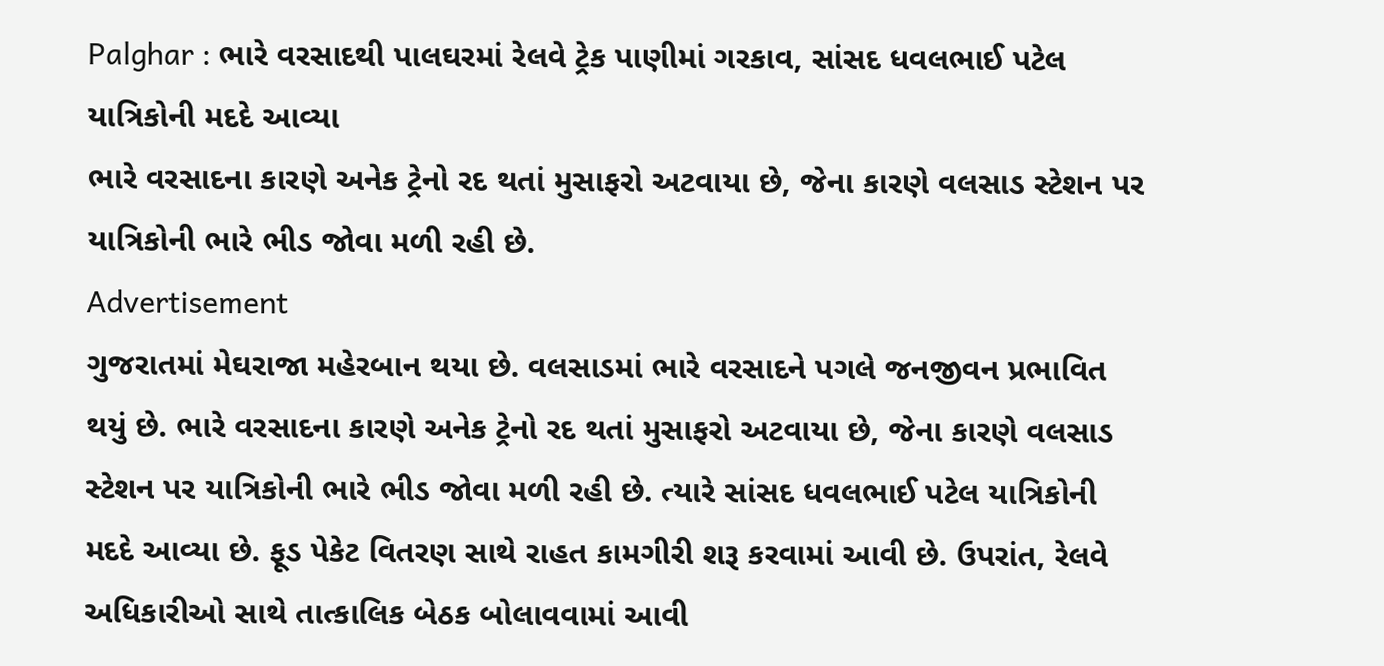Palghar : ભારે વરસાદથી પાલઘરમાં રેલવે ટ્રેક પાણીમાં ગરકાવ, સાંસદ ધવલભાઈ પટેલ યાત્રિકોની મદદે આવ્યા
ભારે વરસાદના કારણે અનેક ટ્રેનો રદ થતાં મુસાફરો અટવાયા છે, જેના કારણે વલસાડ સ્ટેશન પર યાત્રિકોની ભારે ભીડ જોવા મળી રહી છે.
Advertisement
ગુજરાતમાં મેઘરાજા મહેરબાન થયા છે. વલસાડમાં ભારે વરસાદને પગલે જનજીવન પ્રભાવિત થયું છે. ભારે વરસાદના કારણે અનેક ટ્રેનો રદ થતાં મુસાફરો અટવાયા છે, જેના કારણે વલસાડ સ્ટેશન પર યાત્રિકોની ભારે ભીડ જોવા મળી રહી છે. ત્યારે સાંસદ ધવલભાઈ પટેલ યાત્રિકોની મદદે આવ્યા છે. ફૂડ પેકેટ વિતરણ સાથે રાહત કામગીરી શરૂ કરવામાં આવી છે. ઉપરાંત, રેલવે અધિકારીઓ સાથે તાત્કાલિક બેઠક બોલાવવામાં આવી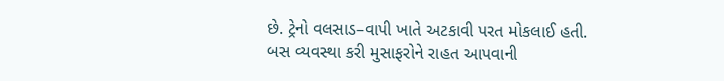છે. ટ્રેનો વલસાડ–વાપી ખાતે અટકાવી પરત મોકલાઈ હતી. બસ વ્યવસ્થા કરી મુસાફરોને રાહત આપવાની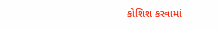કોશિશ કરવામાં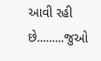આવી રહી છે.........જુઓ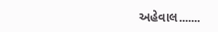અહેવાલ.......